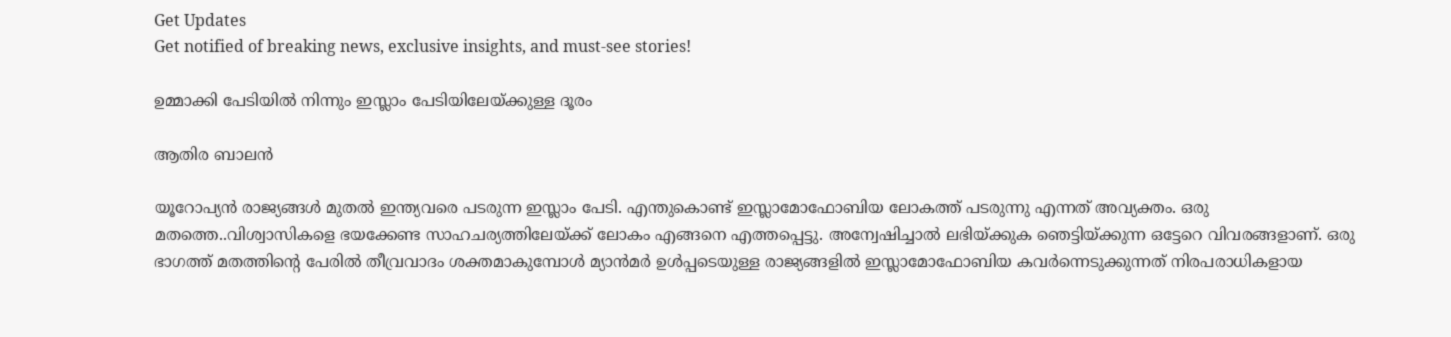Get Updates
Get notified of breaking news, exclusive insights, and must-see stories!

ഉമ്മാക്കി പേടിയില്‍ നിന്നും ഇസ്ലാം പേടിയിലേയ്ക്കുള്ള ദൂരം

ആതിര ബാലന്‍

യൂറോപ്യന്‍ രാജ്യങ്ങള്‍ മുതല്‍ ഇന്ത്യവരെ പടരുന്ന ഇസ്ലാം പേടി. എന്തുകൊണ്ട്‌ ഇസ്ലാമോഫോബിയ ലോകത്ത്‌ പടരുന്നു എന്നത്‌ അവ്യക്തം. ഒരു മതത്തെ..വിശ്വാസികളെ ഭയക്കേണ്ട സാഹചര്യത്തിലേയ്‌ക്ക്‌ ലോകം എങ്ങനെ എത്തപ്പെട്ടു. അന്വേഷിച്ചാല്‍ ലഭിയ്‌ക്കുക ഞെട്ടിയ്‌ക്കുന്ന ഒട്ടേറെ വിവരങ്ങളാണ്‌. ഒരു ഭാഗത്ത്‌ മതത്തിന്റെ പേരില്‍ തീവ്രവാദം ശക്തമാകുമ്പോള്‍ മ്യാന്‍മര്‍ ഉള്‍പ്പടെയുള്ള രാജ്യങ്ങളില്‍ ഇസ്ലാമോഫോബിയ കവര്‍ന്നെടുക്കുന്നത്‌ നിരപരാധികളായ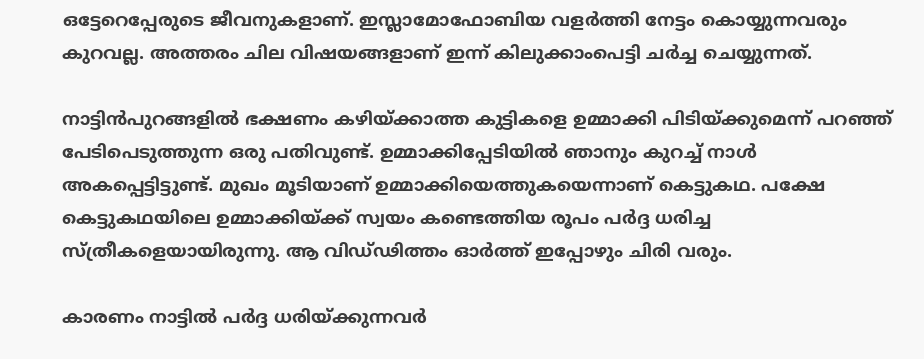ഒട്ടേറെപ്പേരുടെ ജീവനുകളാണ്‌. ഇസ്ലാമോഫോബിയ വളര്‍ത്തി നേട്ടം കൊയ്യുന്നവരും കുറവല്ല. അത്തരം ചില വിഷയങ്ങളാണ്‌ ഇന്ന്‌ കിലുക്കാംപെട്ടി ചര്‍ച്ച ചെയ്യുന്നത്‌.

നാട്ടിന്‍പുറങ്ങളില്‍ ഭക്ഷണം കഴിയ്‌ക്കാത്ത കുട്ടികളെ ഉമ്മാക്കി പിടിയ്‌ക്കുമെന്ന്‌ പറഞ്ഞ്‌ പേടിപെടുത്തുന്ന ഒരു പതിവുണ്ട്‌. ഉമ്മാക്കിപ്പേടിയില്‍ ഞാനും കുറച്ച്‌ നാള്‍ അകപ്പെട്ടിട്ടുണ്ട്‌. മുഖം മൂടിയാണ്‌ ഉമ്മാക്കിയെത്തുകയെന്നാണ്‌ കെട്ടുകഥ. പക്ഷേ കെട്ടുകഥയിലെ ഉമ്മാക്കിയ്‌ക്ക്‌ സ്വയം കണ്ടെത്തിയ രൂപം പര്‍ദ്ദ ധരിച്ച സ്‌ത്രീകളെയായിരുന്നു. ആ വിഡ്‌ഢിത്തം ഓര്‍ത്ത്‌ ഇപ്പോഴും ചിരി വരും.

കാരണം നാട്ടില്‍ പര്‍ദ്ദ ധരിയ്‌ക്കുന്നവര്‍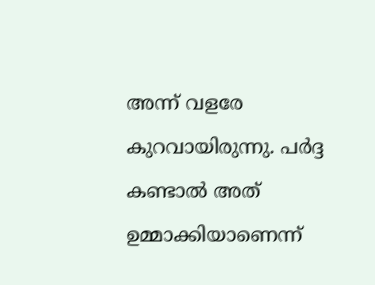അന്ന്‌ വളരേ കുറവായിരുന്നു. പര്‍ദ്ദ കണ്ടാല്‍ അത്‌ ഉമ്മാക്കിയാണെന്ന്‌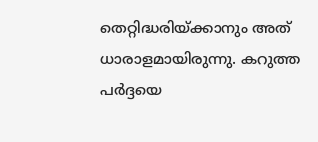തെറ്റിദ്ധരിയ്‌ക്കാനും അത്‌ ധാരാളമായിരുന്നു. കറുത്ത പര്‍ദ്ദയെ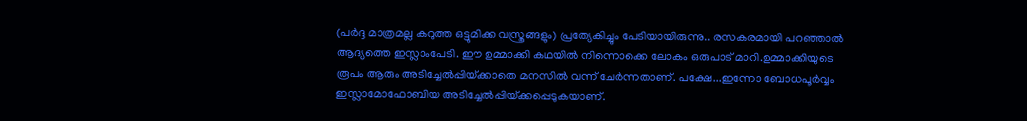(പര്‍ദ്ദ മാത്രമല്ല കറുത്ത ഒട്ടുമിക്ക വസ്ത്രങ്ങളും) പ്രത്യേകിച്ചും പേടിയായിരുന്നു.. രസകരമായി പറഞ്ഞാല്‍ ആദ്യത്തെ ഇസ്ലാംപേടി. ഈ ഉമ്മാക്കി കഥയില്‍ നിന്നൊക്കെ ലോകം ഒരുപാട്‌ മാറി.ഉമ്മാക്കിയുടെ രൂപം ആരും അടിച്ചേല്‍പ്പിയ്‌ക്കാതെ മനസില്‍ വന്ന്‌ ചേര്‍ന്നതാണ്‌. പക്ഷേ...ഇന്നോ ബോധപൂര്‍വ്വം ഇസ്ലാമോഫോബിയ അടിച്ചേല്‍പ്പിയ്‌ക്കപ്പെടുകയാണ്‌.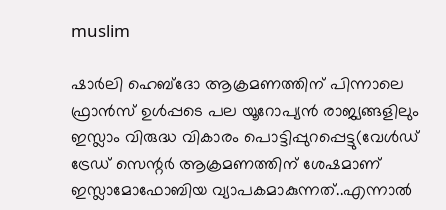muslim

ഷാര്‍ലി ഹെബ്ദോ ആക്രമണത്തിന്‌ പിന്നാലെ ഫ്രാന്‍സ്‌ ഉള്‍പ്പടെ പല യൂറോപ്യന്‍ രാജ്യങ്ങളിലും ഇസ്ലാം വിരുദ്ധ വികാരം പൊട്ടിപ്പുറപ്പെട്ടു(വേള്‍ഡ്‌ ട്രേഡ്‌ സെന്റര്‍ ആക്രമണത്തിന്‌ ശേഷമാണ് ഇസ്ലാമോഫോബിയ വ്യാപകമാകുന്നത്..എന്നാല്‍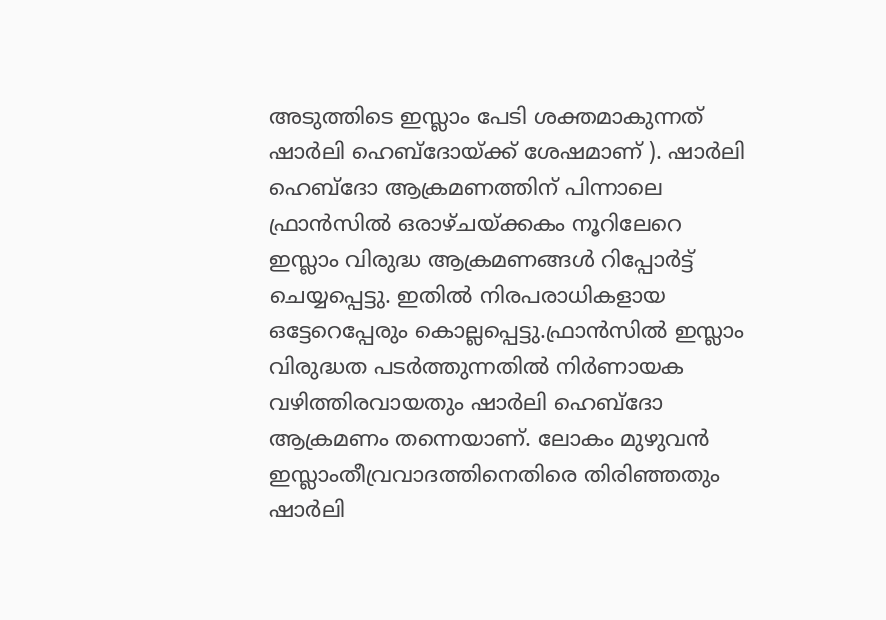അടുത്തിടെ ഇസ്ലാം പേടി ശക്തമാകുന്നത് ഷാര്‍ലി ഹെബ്ദോയ്ക്ക് ശേഷമാണ് ). ഷാര്‍ലി ഹെബ്ദോ ആക്രമണത്തിന്‌ പിന്നാലെ ഫ്രാന്‍സില്‍ ഒരാഴ്‌ചയ്‌ക്കകം നൂറിലേറെ ഇസ്ലാം വിരുദ്ധ ആക്രമണങ്ങള്‍ റിപ്പോര്‍ട്ട്‌ ചെയ്യപ്പെട്ടു. ഇതില്‍ നിരപരാധികളായ ഒട്ടേറെപ്പേരും കൊല്ലപ്പെട്ടു.ഫ്രാന്‍സില്‍ ഇസ്ലാം വിരുദ്ധത പടര്‍ത്തുന്നതില്‍ നിര്‍ണായക വഴിത്തിരവായതും ഷാര്‍ലി ഹെബ്ദോ ആക്രമണം തന്നെയാണ്‌. ലോകം മുഴുവന്‍ ഇസ്ലാംതീവ്രവാദത്തിനെതിരെ തിരിഞ്ഞതും ഷാര്‍ലി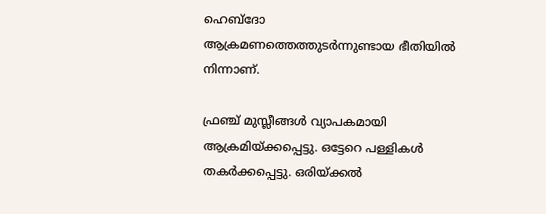ഹെബ്ദോ ആക്രമണത്തെത്തുടര്‍ന്നുണ്ടായ ഭീതിയില്‍ നിന്നാണ്‌.

ഫ്രഞ്ച്‌ മുസ്ലീങ്ങള്‍ വ്യാപകമായി ആക്രമിയ്‌ക്കപ്പെട്ടു. ഒട്ടേറെ പള്ളികള്‍ തകര്‍ക്കപ്പെട്ടു. ഒരിയ്‌ക്കല്‍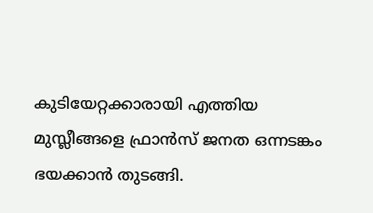കുടിയേറ്റക്കാരായി എത്തിയ മുസ്ലീങ്ങളെ ഫ്രാന്‍സ്‌ ജനത ഒന്നടങ്കം ഭയക്കാന്‍ തുടങ്ങി.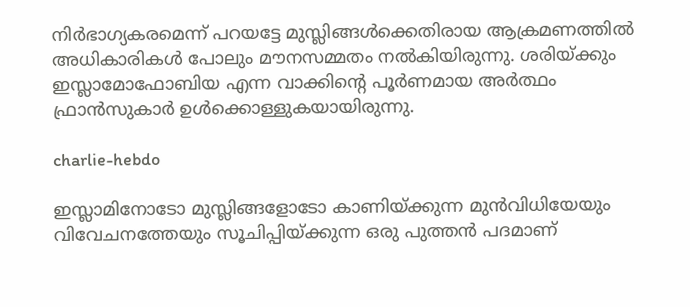നിര്‍ഭാഗ്യകരമെന്ന്‌ പറയട്ടേ മുസ്ലിങ്ങള്‍ക്കെതിരായ ആക്രമണത്തില്‍ അധികാരികള്‍ പോലും മൗനസമ്മതം നല്‍കിയിരുന്നു. ശരിയ്‌ക്കും ഇസ്ലാമോഫോബിയ എന്ന വാക്കിന്റെ പൂര്‍ണമായ അര്‍ത്ഥം ഫ്രാന്‍സുകാര്‍ ഉള്‍ക്കൊള്ളുകയായിരുന്നു.

charlie-hebdo

ഇസ്ലാമിനോടോ മുസ്ലിങ്ങളോടോ കാണിയ്‌ക്കുന്ന മുന്‍വിധിയേയും വിവേചനത്തേയും സൂചിപ്പിയ്‌ക്കുന്ന ഒരു പുത്തന്‍ പദമാണ്‌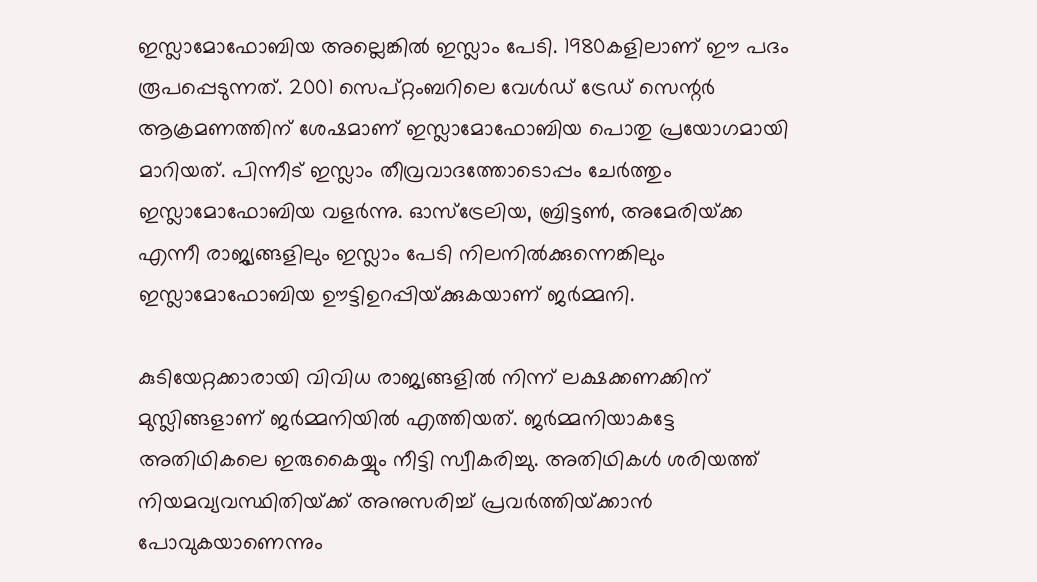ഇസ്ലാമോഫോബിയ അല്ലെങ്കില്‍ ഇസ്ലാം പേടി. 1980കളിലാണ്‌ ഈ പദം രൂപപ്പെടുന്നത്‌. 2001 സെപ്‌റ്റംബറിലെ വേള്‍ഡ്‌ ട്രേഡ്‌ സെന്റര്‍ ആക്രമണത്തിന്‌ ശേഷമാണ്‌ ഇസ്ലാമോഫോബിയ പൊതു പ്രയോഗമായി മാറിയത്‌. പിന്നീട്‌ ഇസ്ലാം തീവ്രവാദത്തോടൊപ്പം ചേര്‍ത്തും ഇസ്ലാമോഫോബിയ വളര്‍ന്നു. ഓസ്‌ട്രേലിയ, ബ്രിട്ടണ്‍, അമേരിയ്‌ക്ക എന്നീ രാജ്യങ്ങളിലും ഇസ്ലാം പേടി നിലനില്‍ക്കുന്നെങ്കിലും ഇസ്ലാമോഫോബിയ ഊട്ടിഉറപ്പിയ്‌ക്കുകയാണ്‌ ജര്‍മ്മനി.

കുടിയേറ്റക്കാരായി വിവിധ രാജ്യങ്ങളില്‍ നിന്ന്‌ ലക്ഷക്കണക്കിന്‌ മുസ്ലിങ്ങളാണ്‌ ജര്‍മ്മനിയില്‍ എത്തിയത്‌. ജര്‍മ്മനിയാകട്ടേ അതിഥികലെ ഇരുകൈയ്യും നീട്ടി സ്വീകരിച്ചു. അതിഥികള്‍ ശരിയത്ത്‌ നിയമവ്യവസ്ഥിതിയ്‌ക്ക്‌ അനുസരിച്ച്‌ പ്രവര്‍ത്തിയ്‌ക്കാന്‍ പോവുകയാണെന്നും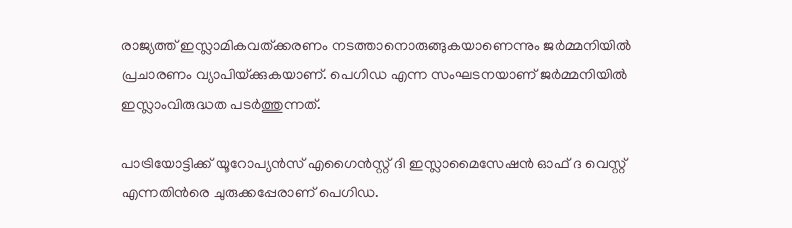രാജ്യത്ത്‌ ഇസ്ലാമികവത്‌ക്കരണം നടത്താനൊരുങ്ങുകയാണെന്നും ജര്‍മ്മനിയില്‍ പ്രചാരണം വ്യാപിയ്‌ക്കുകയാണ്‌. പെഗിഡ എന്ന സംഘടനയാണ്‌ ജര്‍മ്മനിയില്‍ ഇസ്ലാംവിരുദ്ധത പടര്‍ത്തുന്നത്‌.

പാട്രിയോട്ടിക്ക്‌ യൂറോപ്യന്‍സ്‌ എഗൈന്‍സ്റ്റ്‌ ദി ഇസ്ലാമൈസേഷന്‍ ഓഫ്‌ ദ വെസ്റ്റ്‌ എന്നതിന്‍രെ ചുരുക്കപ്പേരാണ്‌ പെഗിഡ.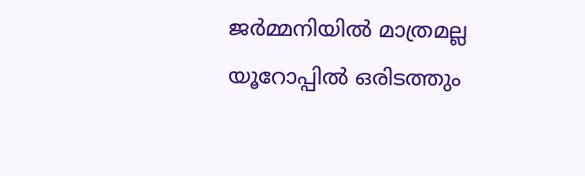ജര്‍മ്മനിയില്‍ മാത്രമല്ല യൂറോപ്പില്‍ ഒരിടത്തും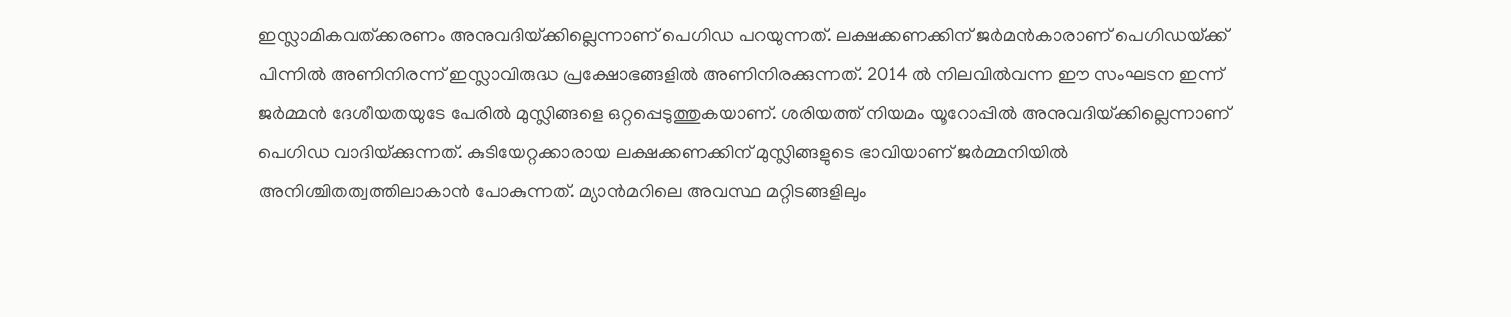ഇസ്ലാമികവത്‌ക്കരണം അനുവദിയ്‌ക്കില്ലെന്നാണ്‌ പെഗിഡ പറയുന്നത്‌. ലക്ഷക്കണക്കിന്‌ ജര്‍മന്‍കാരാണ്‌ പെഗിഡയ്‌ക്ക്‌ പിന്നില്‍ അണിനിരന്ന്‌ ഇസ്ലാവിരുദ്ധ പ്രക്ഷോഭങ്ങളില്‍ അണിനിരക്കുന്നത്‌. 2014 ല്‍ നിലവില്‍വന്ന ഈ സംഘടന ഇന്ന്‌ ജര്‍മ്മന്‍ ദേശീയതയുടേ പേരില്‍ മുസ്ലിങ്ങളെ ഒറ്റപ്പെടുത്തുകയാണ്‌. ശരിയത്ത്‌ നിയമം യൂറോപ്പില്‍ അനുവദിയ്‌ക്കില്ലെന്നാണ്‌ പെഗിഡ വാദിയ്‌ക്കുന്നത്‌. കുടിയേറ്റക്കാരായ ലക്ഷക്കണക്കിന്‌ മുസ്ലിങ്ങളുടെ ഭാവിയാണ്‌ ജര്‍മ്മനിയില്‍ അനിശ്ചിതത്വത്തിലാകാന്‍ പോകുന്നത്‌. മ്യാന്‍മറിലെ അവസ്ഥ മറ്റിടങ്ങളിലും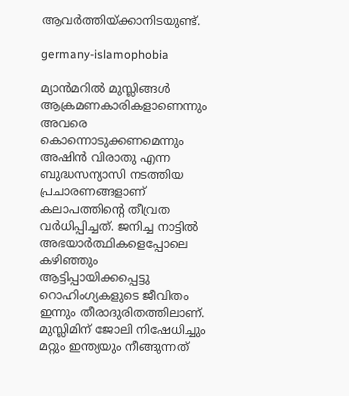ആവര്‍ത്തിയ്‌ക്കാനിടയുണ്ട്‌.

germany-islamophobia

മ്യാന്‍മറില്‍ മുസ്ലിങ്ങള്‍ ആക്രമണകാരികളാണെന്നും അവരെ കൊന്നൊടുക്കണമെന്നും അഷിന്‍ വിരാതു എന്ന ബുദ്ധസന്യാസി നടത്തിയ പ്രചാരണങ്ങളാണ്‌ കലാപത്തിന്റെ തീവ്രത വര്‍ധിപ്പിച്ചത്‌. ജനിച്ച നാട്ടില്‍ അഭയാര്‍ത്ഥികളെപ്പോലെ കഴിഞ്ഞും ആട്ടിപ്പായിക്കപ്പെട്ടു റൊഹിംഗ്യകളുടെ ജീവിതം ഇന്നും തീരാദുരിതത്തിലാണ്‌. മുസ്ലിമിന്‌ ജോലി നിഷേധിച്ചും മറ്റും ഇന്ത്യയും നീങ്ങുന്നത്‌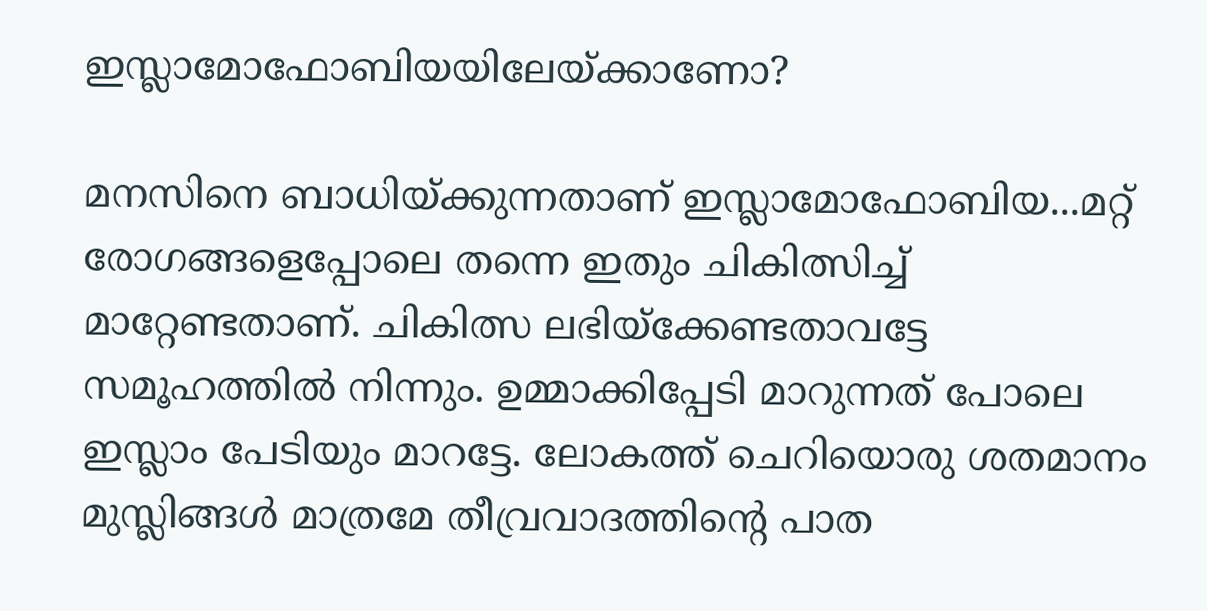ഇസ്ലാമോഫോബിയയിലേയ്‌ക്കാണോ?

മനസിനെ ബാധിയ്‌ക്കുന്നതാണ്‌ ഇസ്ലാമോഫോബിയ...മറ്റ്‌ രോഗങ്ങളെപ്പോലെ തന്നെ ഇതും ചികിത്സിച്ച്‌ മാറ്റേണ്ടതാണ്‌. ചികിത്സ ലഭിയ്‌ക്കേണ്ടതാവട്ടേ സമൂഹത്തില്‍ നിന്നും. ഉമ്മാക്കിപ്പേടി മാറുന്നത്‌ പോലെ ഇസ്ലാം പേടിയും മാറട്ടേ. ലോകത്ത്‌ ചെറിയൊരു ശതമാനം മുസ്ലിങ്ങള്‍ മാത്രമേ തീവ്രവാദത്തിന്റെ പാത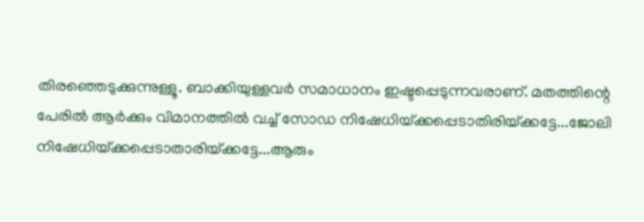തിരഞ്ഞെടുക്കുന്നുള്ളൂ. ബാക്കിയുള്ളവര്‍ സമാധാനം ഇഷ്ടപ്പെടുന്നവരാണ്‌. മതത്തിന്റെ പേരില്‍ ആര്‍ക്കും വിമാനത്തില്‍ വച്ച് സോഡ നിഷേധിയ്‌ക്കപ്പെടാതിരിയ്‌ക്കട്ടേ...ജോലി നിഷേധിയ്‌ക്കപ്പെടാതാരിയ്‌ക്കട്ടേ...ആരും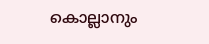കൊല്ലാനും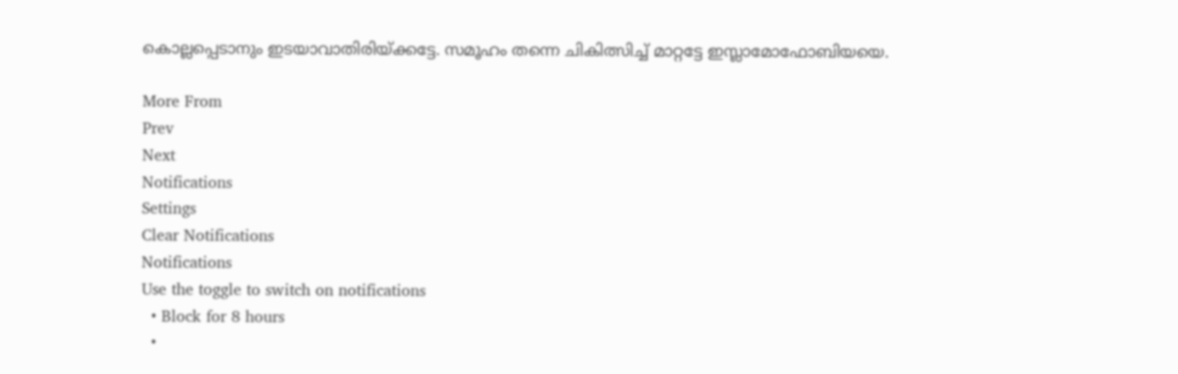കൊല്ലപ്പെടാനും ഇടയാവാതിരിയ്‌ക്കട്ടേ. സമൂഹം തന്നെ ചികിത്സിച്ച്‌ മാറ്റട്ടേ ഇസ്ലാമോഫോബിയയെ.

More From
Prev
Next
Notifications
Settings
Clear Notifications
Notifications
Use the toggle to switch on notifications
  • Block for 8 hours
  •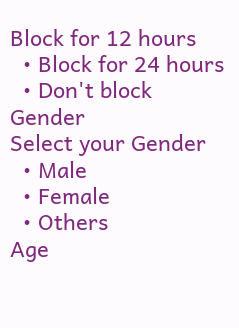Block for 12 hours
  • Block for 24 hours
  • Don't block
Gender
Select your Gender
  • Male
  • Female
  • Others
Age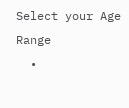Select your Age Range
  •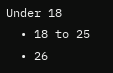Under 18
  • 18 to 25
  • 26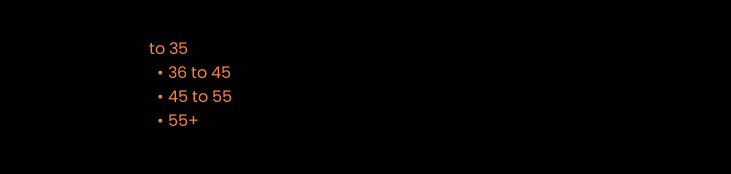to 35
  • 36 to 45
  • 45 to 55
  • 55+